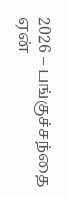2026 – பங்குச்சந்தை ஏன்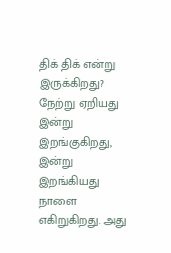திக் திக் என்று இருக்கிறது?
நேற்று ஏறியது இன்று இறங்குகிறது,
இன்று இறங்கியது நாளை எகிறுகிறது. அது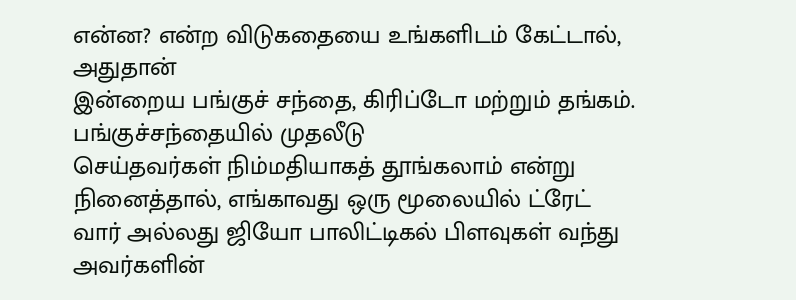என்ன? என்ற விடுகதையை உங்களிடம் கேட்டால், அதுதான்
இன்றைய பங்குச் சந்தை, கிரிப்டோ மற்றும் தங்கம்.
பங்குச்சந்தையில் முதலீடு
செய்தவர்கள் நிம்மதியாகத் தூங்கலாம் என்று நினைத்தால், எங்காவது ஒரு மூலையில் ட்ரேட்
வார் அல்லது ஜியோ பாலிட்டிகல் பிளவுகள் வந்து
அவர்களின்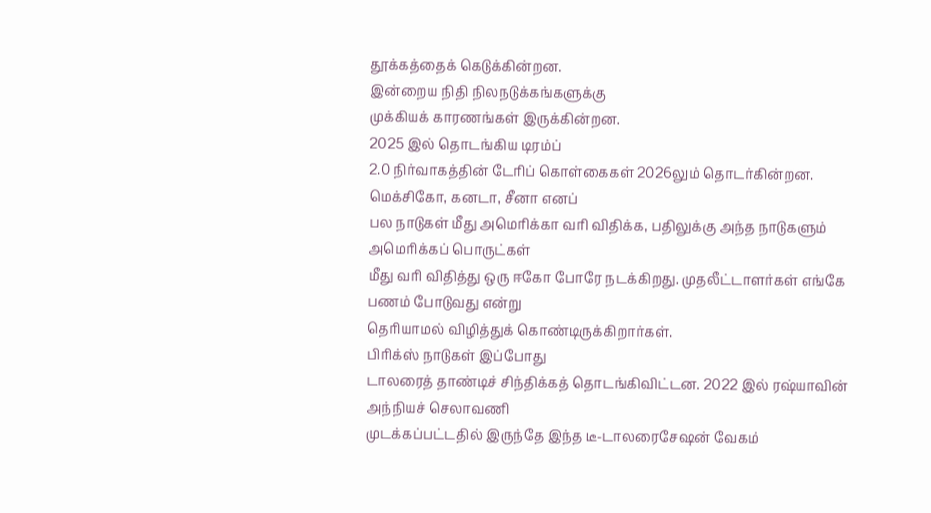தூக்கத்தைக் கெடுக்கின்றன.
இன்றைய நிதி நிலநடுக்கங்களுக்கு
முக்கியக் காரணங்கள் இருக்கின்றன.
2025 இல் தொடங்கிய டிரம்ப்
2.0 நிர்வாகத்தின் டேரிப் கொள்கைகள் 2026லும் தொடர்கின்றன. மெக்சிகோ, கனடா, சீனா எனப்
பல நாடுகள் மீது அமெரிக்கா வரி விதிக்க, பதிலுக்கு அந்த நாடுகளும் அமெரிக்கப் பொருட்கள்
மீது வரி விதித்து ஒரு ஈகோ போரே நடக்கிறது. முதலீட்டாளர்கள் எங்கே பணம் போடுவது என்று
தெரியாமல் விழித்துக் கொண்டிருக்கிறார்கள்.
பிரிக்ஸ் நாடுகள் இப்போது
டாலரைத் தாண்டிச் சிந்திக்கத் தொடங்கிவிட்டன. 2022 இல் ரஷ்யாவின் அந்நியச் செலாவணி
முடக்கப்பட்டதில் இருந்தே இந்த டீ-டாலரைசேஷன் வேகம்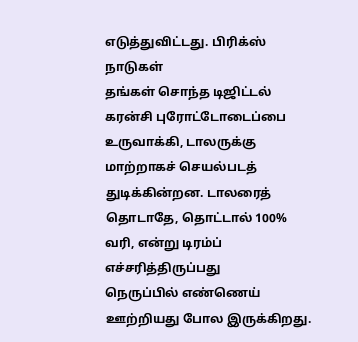எடுத்துவிட்டது. பிரிக்ஸ் நாடுகள்
தங்கள் சொந்த டிஜிட்டல் கரன்சி புரோட்டோடைப்பை உருவாக்கி, டாலருக்கு மாற்றாகச் செயல்படத்
துடிக்கின்றன. டாலரைத் தொடாதே, தொட்டால் 100% வரி, என்று டிரம்ப் எச்சரித்திருப்பது
நெருப்பில் எண்ணெய் ஊற்றியது போல இருக்கிறது.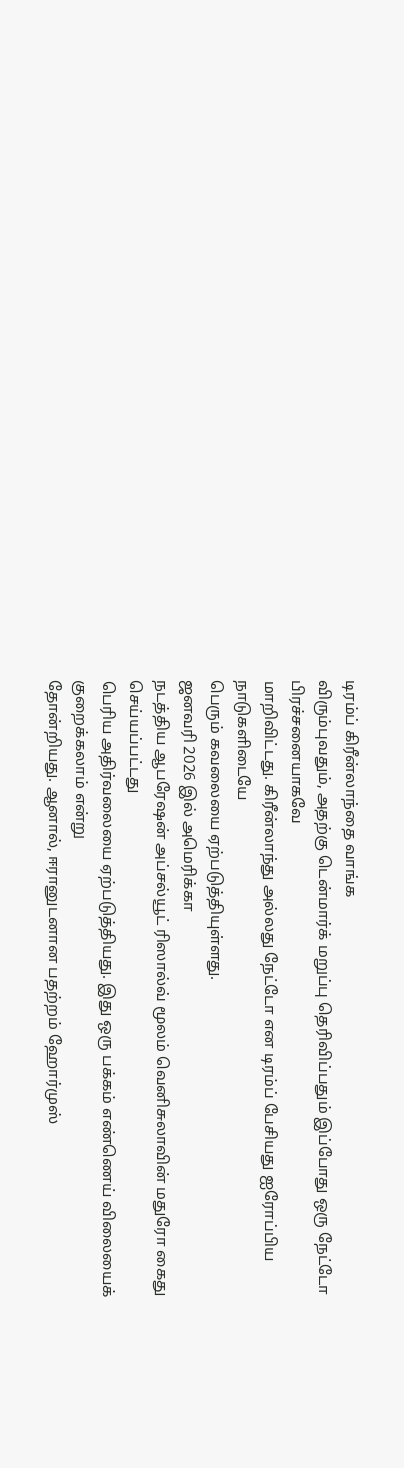டிரம்ப் கிரீன்லாந்தை வாங்க
விரும்புவதும், அதற்கு டென்மார்க் மறுப்பு தெரிவிப்பதும் இப்போது ஒரு நேட்டோ பிரச்சனையாகவே
மாறிவிட்டது. கிரீன்லாந்து அல்லது நேட்டோ என டிரம்ப் பேசியது ஐரோப்பிய நாடுகளிடையே
பெரும் கவலையை ஏற்படுத்தியுள்ளது.
ஜனவரி 2026 இல் அமெரிக்கா
நடத்திய ஆபரேஷன் அப்சல்யூட் ரிஸால்வ் மூலம் வெனிசுலாவின் மதுரோ கைது செய்யப்பட்டது
பெரிய அதிர்வலையை ஏற்படுத்தியது. இது ஒரு பக்கம் எண்ணெய் விலையைக் குறைக்கலாம் என்று
தோன்றியது. ஆனால், ஈரானுடனான பதற்றம் ஹோர்முஸ்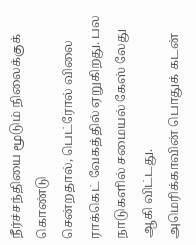நீர்ச்சந்தியை மூடும் நிலைக்குக் கொண்டு
சென்றதால், பெட்ரோல் விலை ராக்கெட் வேகத்தில் ஏறுகிறது. பல நாடுகளில் சமையல் கேஸ் லேது
ஆகி விட்டது.
அமெரிக்காவின் பொதுக் கடன்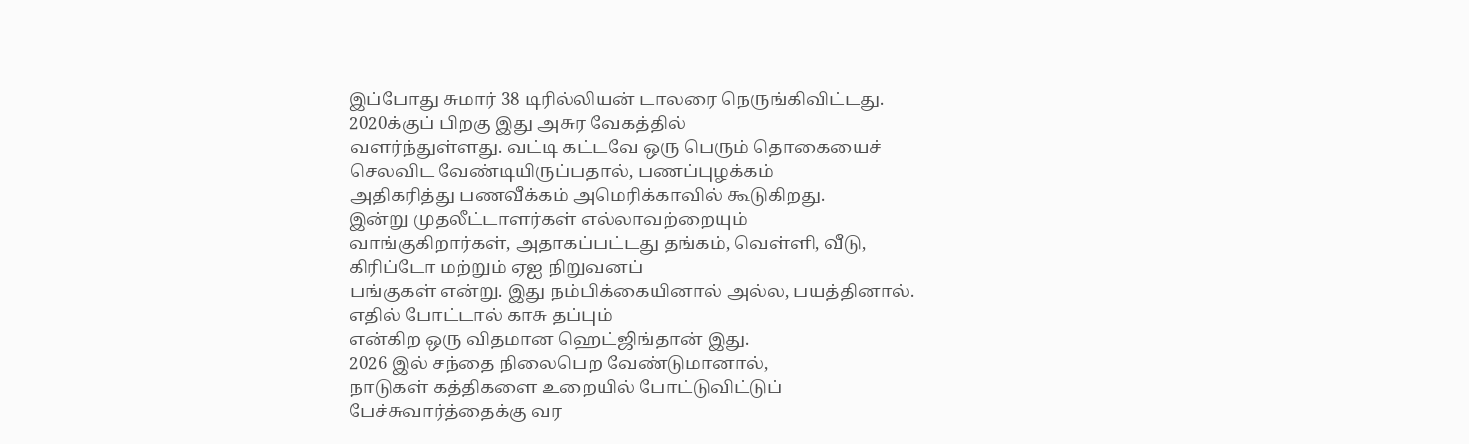இப்போது சுமார் 38 டிரில்லியன் டாலரை நெருங்கிவிட்டது. 2020க்குப் பிறகு இது அசுர வேகத்தில்
வளர்ந்துள்ளது. வட்டி கட்டவே ஒரு பெரும் தொகையைச் செலவிட வேண்டியிருப்பதால், பணப்புழக்கம்
அதிகரித்து பணவீக்கம் அமெரிக்காவில் கூடுகிறது.
இன்று முதலீட்டாளர்கள் எல்லாவற்றையும்
வாங்குகிறார்கள், அதாகப்பட்டது தங்கம், வெள்ளி, வீடு, கிரிப்டோ மற்றும் ஏஐ நிறுவனப்
பங்குகள் என்று. இது நம்பிக்கையினால் அல்ல, பயத்தினால்.
எதில் போட்டால் காசு தப்பும்
என்கிற ஒரு விதமான ஹெட்ஜிங்தான் இது.
2026 இல் சந்தை நிலைபெற வேண்டுமானால்,
நாடுகள் கத்திகளை உறையில் போட்டுவிட்டுப் பேச்சுவார்த்தைக்கு வர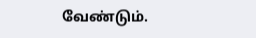வேண்டும்.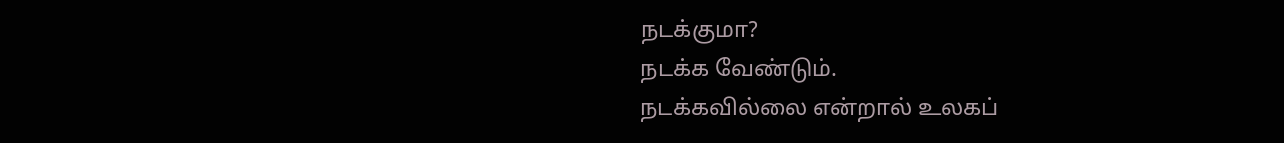நடக்குமா?
நடக்க வேண்டும்.
நடக்கவில்லை என்றால் உலகப்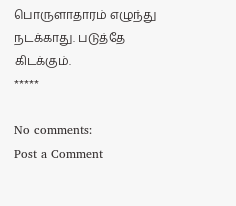பொருளாதாரம் எழுந்து நடக்காது. படுத்தே கிடக்கும்.
*****

No comments:
Post a Comment